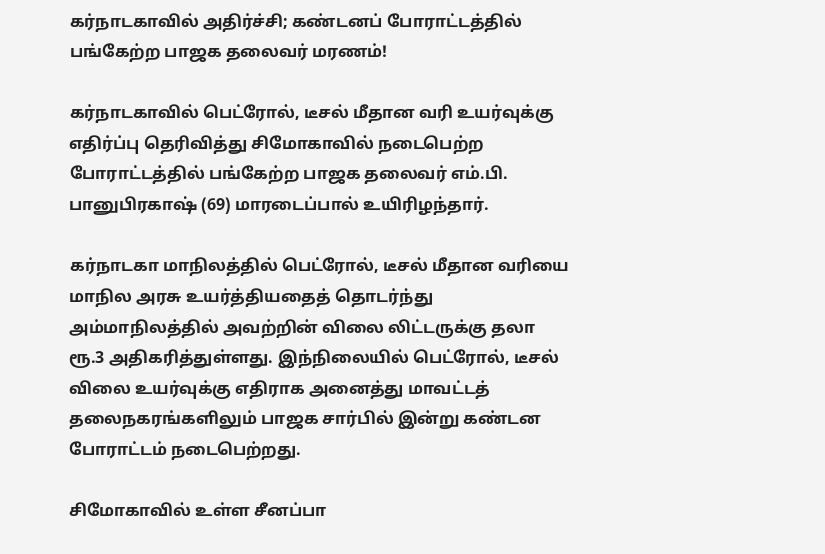கர்நாடகாவில் அதிர்ச்சி; கண்டனப் போராட்டத்தில் பங்கேற்ற பாஜக தலைவர் மரணம்!

கர்நாடகாவில் பெட்ரோல், டீசல் மீதான வரி உயர்வுக்கு எதிர்ப்பு தெரிவித்து சிமோகாவில் நடைபெற்ற போராட்டத்தில் பங்கேற்ற பாஜக தலைவர் எம்.பி. பானுபிரகாஷ் (69) மாரடைப்பால் உயிரிழந்தார்.

கர்நாடகா மாநிலத்தில் பெட்ரோல், டீசல் மீதான வரியை மாநில அரசு உயர்த்தியதைத் தொடர்ந்து அம்மாநிலத்தில் அவற்றின் விலை லிட்டருக்கு தலா ரூ.3 அதிகரித்துள்ளது. இந்நிலையில் பெட்ரோல், டீசல் விலை உயர்வுக்கு எதிராக அனைத்து மாவட்டத் தலைநகரங்களிலும் பாஜக சார்பில் இன்று கண்டன போராட்டம் நடைபெற்றது.

சிமோகாவில் உள்ள சீனப்பா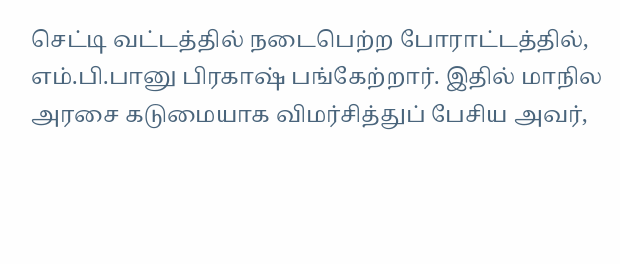செட்டி வட்டத்தில் நடைபெற்ற போராட்டத்தில், எம்.பி.பானு பிரகாஷ் பங்கேற்றார். இதில் மாநில அரசை கடுமையாக விமர்சித்துப் பேசிய அவர்,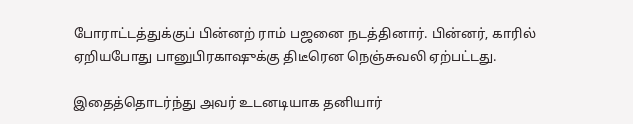போராட்டத்துக்குப் பின்னற் ராம் பஜனை நடத்தினார். பின்னர், காரில் ஏறியபோது பானுபிரகாஷுக்கு திடீரென நெஞ்சுவலி ஏற்பட்டது.

இதைத்தொடர்ந்து அவர் உடனடியாக தனியார்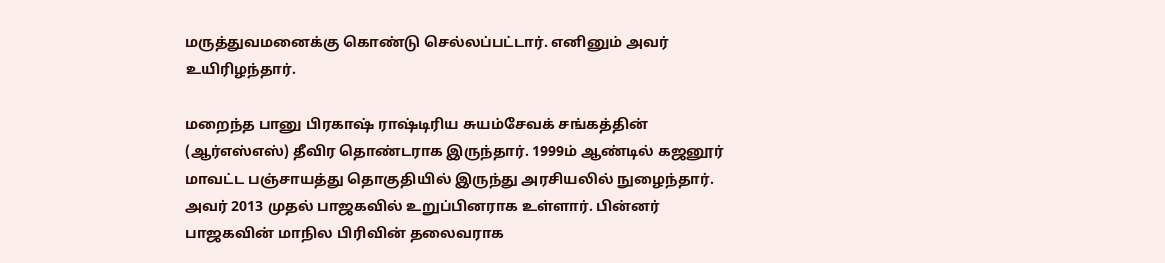மருத்துவமனைக்கு கொண்டு செல்லப்பட்டார். எனினும் அவர் உயிரிழந்தார்.

மறைந்த பானு பிரகாஷ் ராஷ்டிரிய சுயம்சேவக் சங்கத்தின் (ஆர்எஸ்எஸ்) தீவிர தொண்டராக இருந்தார். 1999ம் ஆண்டில் கஜனூர் மாவட்ட பஞ்சாயத்து தொகுதியில் இருந்து அரசியலில் நுழைந்தார். அவர் 2013 முதல் பாஜகவில் உறுப்பினராக உள்ளார். பின்னர் பாஜகவின் மாநில பிரிவின் தலைவராக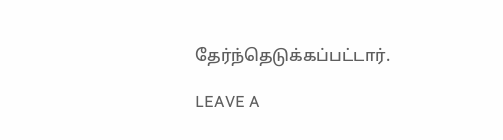தேர்ந்தெடுக்கப்பட்டார்.

LEAVE A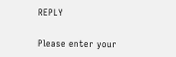REPLY

Please enter your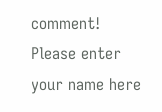comment!
Please enter your name here